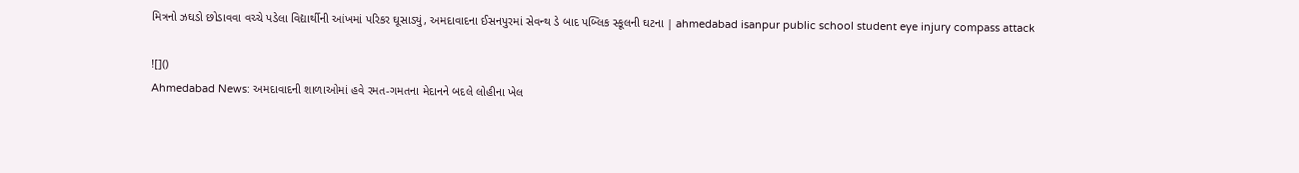મિત્રનો ઝઘડો છોડાવવા વચ્ચે પડેલા વિદ્યાર્થીની આંખમાં પરિકર ઘૂસાડ્યું, અમદાવાદના ઈસનપુરમાં સેવન્થ ડે બાદ પબ્લિક સ્કૂલની ઘટના | ahmedabad isanpur public school student eye injury compass attack

![]()
Ahmedabad News: અમદાવાદની શાળાઓમાં હવે રમત-ગમતના મેદાનને બદલે લોહીના ખેલ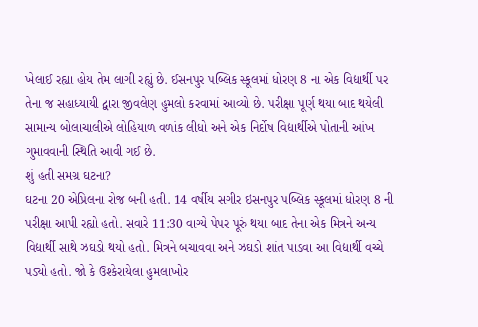ખેલાઈ રહ્યા હોય તેમ લાગી રહ્યું છે. ઈસનપુર પબ્લિક સ્કૂલમાં ધોરણ 8 ના એક વિદ્યાર્થી પર તેના જ સહાધ્યાયી દ્વારા જીવલેણ હુમલો કરવામાં આવ્યો છે. પરીક્ષા પૂર્ણ થયા બાદ થયેલી સામાન્ય બોલાચાલીએ લોહિયાળ વળાંક લીધો અને એક નિર્દોષ વિદ્યાર્થીએ પોતાની આંખ ગુમાવવાની સ્થિતિ આવી ગઈ છે.
શું હતી સમગ્ર ઘટના?
ઘટના 20 એપ્રિલના રોજ બની હતી. 14 વર્ષીય સગીર ઇસનપુર પબ્લિક સ્કૂલમાં ધોરણ 8 ની પરીક્ષા આપી રહ્યો હતો. સવારે 11:30 વાગ્યે પેપર પૂરું થયા બાદ તેના એક મિત્રને અન્ય વિદ્યાર્થી સાથે ઝઘડો થયો હતો. મિત્રને બચાવવા અને ઝઘડો શાંત પાડવા આ વિદ્યાર્થી વચ્ચે પડ્યો હતો. જો કે ઉશ્કેરાયેલા હુમલાખોર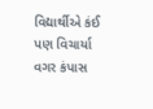વિદ્યાર્થીએ કંઈ પણ વિચાર્યા વગર કંપાસ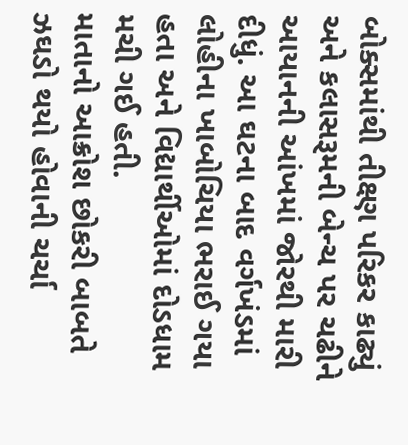બોક્સમાંથી તીક્ષ્ણ પરિકર કાઢ્યું અને કલાસરૂમની બેન્ચ પર ચઢીને આયાનની આંખમાં જોરથી મારી દીધું. આ ઘટના બાદ વર્ગખંડમાં લોહીના ખાબોચિયા ભરાઈ ગયા હતા અને વિદ્યાર્થીઓમાં દોડધામ મચી ગઈ હતી.
માતાનો આક્રોશ છોકરી બાબતે ઝઘડો થયો હોવાની ચર્ચા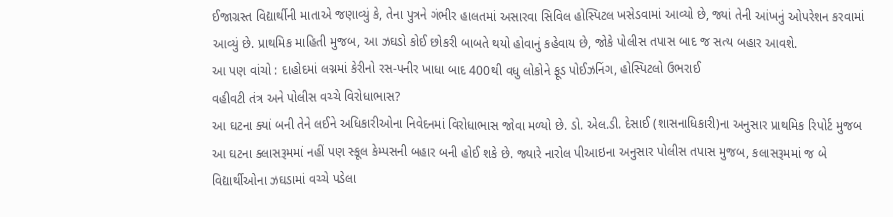ઈજાગ્રસ્ત વિદ્યાર્થીની માતાએ જણાવ્યું કે, તેના પુત્રને ગંભીર હાલતમાં અસારવા સિવિલ હોસ્પિટલ ખસેડવામાં આવ્યો છે, જ્યાં તેની આંખનું ઓપરેશન કરવામાં આવ્યું છે. પ્રાથમિક માહિતી મુજબ, આ ઝઘડો કોઈ છોકરી બાબતે થયો હોવાનું કહેવાય છે, જોકે પોલીસ તપાસ બાદ જ સત્ય બહાર આવશે.
આ પણ વાંચો : દાહોદમાં લગ્નમાં કેરીનો રસ-પનીર ખાધા બાદ 400થી વધુ લોકોને ફૂડ પોઈઝનિંગ, હોસ્પિટલો ઉભરાઈ
વહીવટી તંત્ર અને પોલીસ વચ્ચે વિરોધાભાસ?
આ ઘટના ક્યાં બની તેને લઈને અધિકારીઓના નિવેદનમાં વિરોધાભાસ જોવા મળ્યો છે. ડો. એલ.ડી. દેસાઈ (શાસનાધિકારી)ના અનુસાર પ્રાથમિક રિપોર્ટ મુજબ આ ઘટના ક્લાસરૂમમાં નહીં પણ સ્કૂલ કેમ્પસની બહાર બની હોઈ શકે છે. જ્યારે નારોલ પીઆઇના અનુસાર પોલીસ તપાસ મુજબ, કલાસરૂમમાં જ બે વિદ્યાર્થીઓના ઝઘડામાં વચ્ચે પડેલા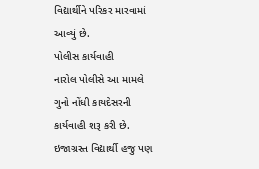વિદ્યાર્થીને પરિકર મારવામાં આવ્યું છે.
પોલીસ કાર્યવાહી
નારોલ પોલીસે આ મામલે ગુનો નોંધી કાયદેસરની કાર્યવાહી શરૂ કરી છે. ઇજાગ્રસ્ત વિદ્યાર્થી હજુ પણ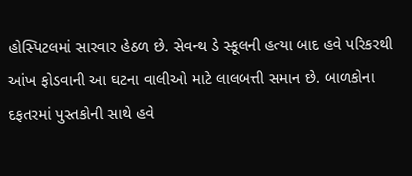હોસ્પિટલમાં સારવાર હેઠળ છે. સેવન્થ ડે સ્કૂલની હત્યા બાદ હવે પરિકરથી આંખ ફોડવાની આ ઘટના વાલીઓ માટે લાલબત્તી સમાન છે. બાળકોના દફતરમાં પુસ્તકોની સાથે હવે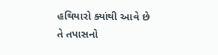હથિયારો ક્યાંથી આવે છે તે તપાસનો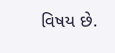વિષય છે.